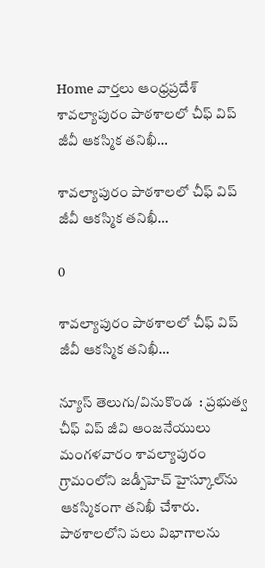Home వార్తలు ఆంధ్రప్రదేశ్‌ శావల్యాపురం పాఠశాలలో చీఫ్ విప్ జీవీ ఆకస్మిక తనిఖీ…

శావల్యాపురం పాఠశాలలో చీఫ్ విప్ జీవీ ఆకస్మిక తనిఖీ…

0

శావల్యాపురం పాఠశాలలో చీఫ్ విప్ జీవీ ఆకస్మిక తనిఖీ…

న్యూస్ తెలుగు/వినుకొండ  : ప్రభుత్వ చీఫ్ విప్ జీవి ఆంజనేయులు మంగళవారం శావల్యాపురం గ్రామంలోని జడ్పీహెచ్ హైస్కూల్‌ను ఆకస్మికంగా తనిఖీ చేశారు. పాఠశాలలోని పలు విభాగాలను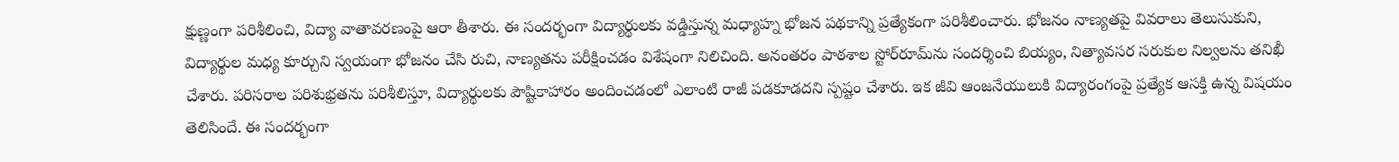క్షుణ్ణంగా పరిశీలించి, విద్యా వాతావరణంపై ఆరా తీశారు. ఈ సందర్భంగా విద్యార్థులకు వడ్డిస్తున్న మధ్యాహ్న భోజన పథకాన్ని ప్రత్యేకంగా పరిశీలించారు. భోజనం నాణ్యతపై వివరాలు తెలుసుకుని, విద్యార్థుల మధ్య కూర్చుని స్వయంగా భోజనం చేసి రుచి, నాణ్యతను పరీక్షించడం విశేషంగా నిలిచింది. అనంతరం పాఠశాల స్టోర్‌రూమ్‌ను సందర్శించి బియ్యం, నిత్యావసర సరుకుల నిల్వలను తనిఖీ చేశారు. పరిసరాల పరిశుభ్రతను పరిశీలిస్తూ, విద్యార్థులకు పౌష్టికాహారం అందించడంలో ఎలాంటి రాజీ పడకూడదని స్పష్టం చేశారు. ఇక జీవి ఆంజనేయులుకి విద్యారంగంపై ప్రత్యేక ఆసక్తి ఉన్న విషయం తెలిసిందే. ఈ సందర్భంగా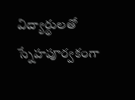విద్యార్థులతో స్నేహపూర్వకంగా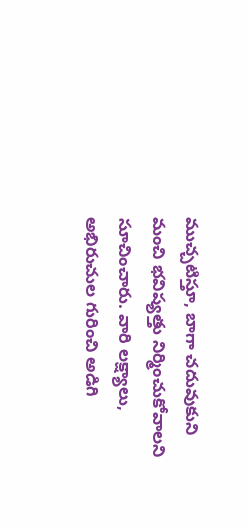ముచ్చటిస్తూ, బాగా చదువుకుని మంచి భవిష్యత్తు నిర్మించుకోవాలని సూచించారు. వారి లక్ష్యాలు, అభిరుచుల గురించి అడిగి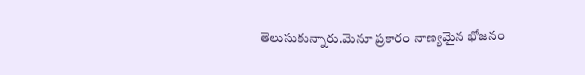తెలుసుకున్నారు.మెనూ ప్రకారం నాణ్యమైన భోజనం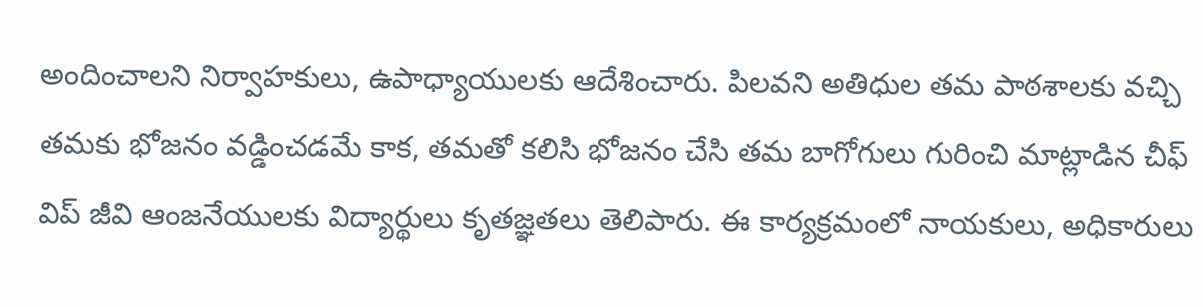అందించాలని నిర్వాహకులు, ఉపాధ్యాయులకు ఆదేశించారు. పిలవని అతిధుల తమ పాఠశాలకు వచ్చి తమకు భోజనం వడ్డించడమే కాక, తమతో కలిసి భోజనం చేసి తమ బాగోగులు గురించి మాట్లాడిన చీఫ్ విప్ జీవి ఆంజనేయులకు విద్యార్థులు కృతజ్ఞతలు తెలిపారు. ఈ కార్యక్రమంలో నాయకులు, అధికారులు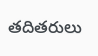తదితరులు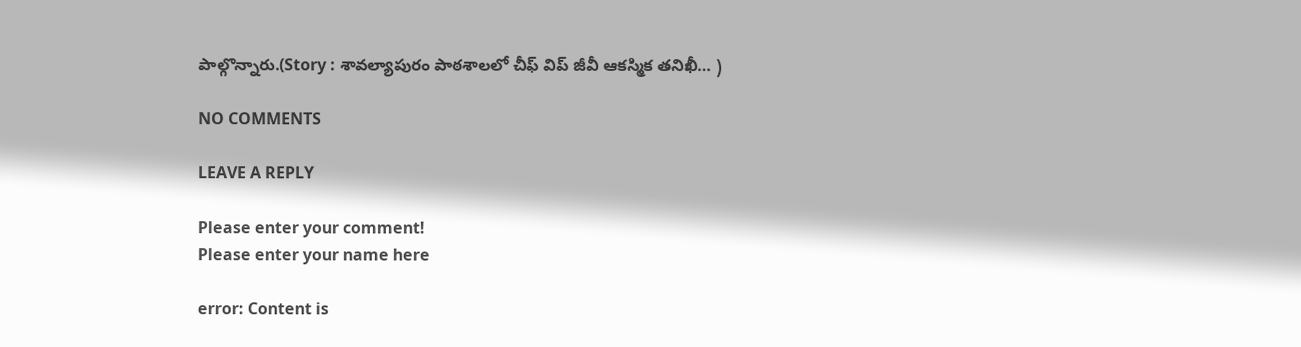పాల్గొన్నారు.(Story : శావల్యాపురం పాఠశాలలో చీఫ్ విప్ జీవీ ఆకస్మిక తనిఖీ… )

NO COMMENTS

LEAVE A REPLY

Please enter your comment!
Please enter your name here

error: Content is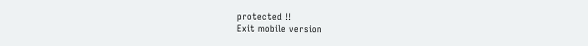protected !!
Exit mobile version